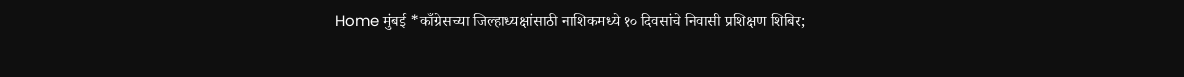Home मुंबई *काँग्रेसच्या जिल्हाध्यक्षांसाठी नाशिकमध्ये १० दिवसांचे निवासी प्रशिक्षण शिबिर;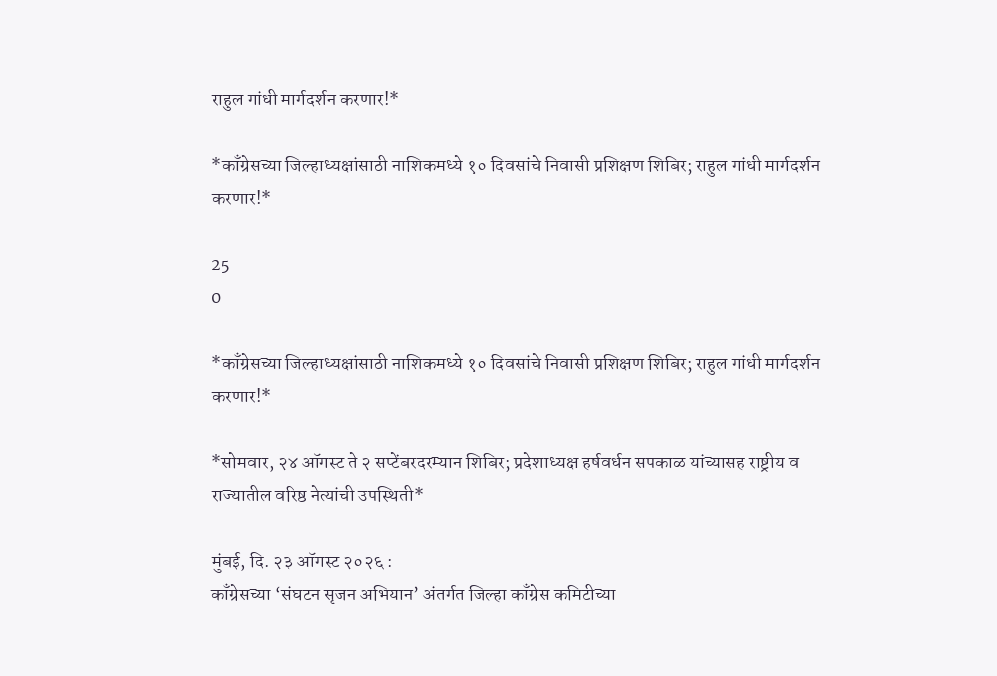राहुल गांधी मार्गदर्शन करणार!*

*काँग्रेसच्या जिल्हाध्यक्षांसाठी नाशिकमध्ये १० दिवसांचे निवासी प्रशिक्षण शिबिर; राहुल गांधी मार्गदर्शन करणार!*

25
0

*काँग्रेसच्या जिल्हाध्यक्षांसाठी नाशिकमध्ये १० दिवसांचे निवासी प्रशिक्षण शिबिर; राहुल गांधी मार्गदर्शन करणार!*

*सोमवार, २४ ऑगस्ट ते २ सप्टेंबरदरम्यान शिबिर; प्रदेशाध्यक्ष हर्षवर्धन सपकाळ यांच्यासह राष्ट्रीय व राज्यातील वरिष्ठ नेत्यांची उपस्थिती*

मुंबई, दि. २३ ऑगस्ट २०२६ :
काँग्रेसच्या ‘संघटन सृजन अभियान’ अंतर्गत जिल्हा काँग्रेस कमिटीच्या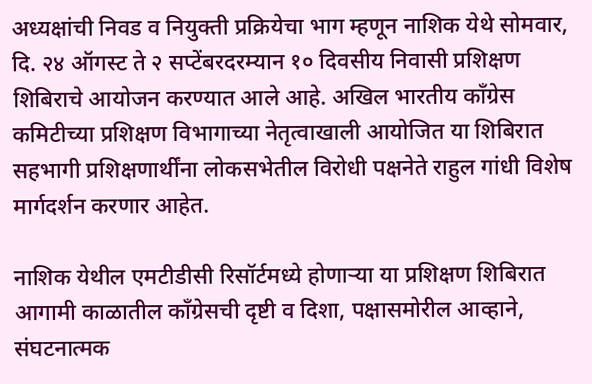अध्यक्षांची निवड व नियुक्ती प्रक्रियेचा भाग म्हणून नाशिक येथे सोमवार, दि. २४ ऑगस्ट ते २ सप्टेंबरदरम्यान १० दिवसीय निवासी प्रशिक्षण शिबिराचे आयोजन करण्यात आले आहे. अखिल भारतीय काँग्रेस कमिटीच्या प्रशिक्षण विभागाच्या नेतृत्वाखाली आयोजित या शिबिरात सहभागी प्रशिक्षणार्थींना लोकसभेतील विरोधी पक्षनेते राहुल गांधी विशेष मार्गदर्शन करणार आहेत.

नाशिक येथील एमटीडीसी रिसॉर्टमध्ये होणाऱ्या या प्रशिक्षण शिबिरात आगामी काळातील काँग्रेसची दृष्टी व दिशा, पक्षासमोरील आव्हाने, संघटनात्मक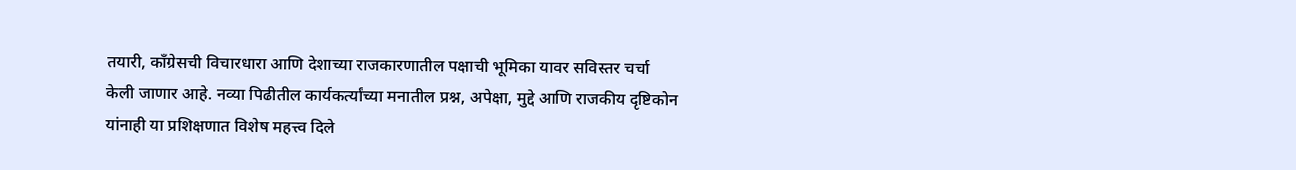तयारी, काँग्रेसची विचारधारा आणि देशाच्या राजकारणातील पक्षाची भूमिका यावर सविस्तर चर्चा केली जाणार आहे. नव्या पिढीतील कार्यकर्त्यांच्या मनातील प्रश्न, अपेक्षा, मुद्दे आणि राजकीय दृष्टिकोन यांनाही या प्रशिक्षणात विशेष महत्त्व दिले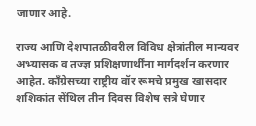जाणार आहे.

राज्य आणि देशपातळीवरील विविध क्षेत्रांतील मान्यवर अभ्यासक व तज्ज्ञ प्रशिक्षणार्थींना मार्गदर्शन करणार आहेत. काँग्रेसच्या राष्ट्रीय वॉर रूमचे प्रमुख खासदार शशिकांत सेंथिल तीन दिवस विशेष सत्रे घेणार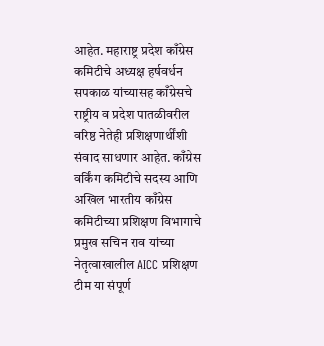आहेत. महाराष्ट्र प्रदेश काँग्रेस कमिटीचे अध्यक्ष हर्षवर्धन सपकाळ यांच्यासह काँग्रेसचे राष्ट्रीय व प्रदेश पातळीवरील वरिष्ठ नेतेही प्रशिक्षणार्थींशी संवाद साधणार आहेत. काँग्रेस वर्किंग कमिटीचे सदस्य आणि अखिल भारतीय काँग्रेस कमिटीच्या प्रशिक्षण विभागाचे प्रमुख सचिन राव यांच्या नेतृत्वाखालील AICC प्रशिक्षण टीम या संपूर्ण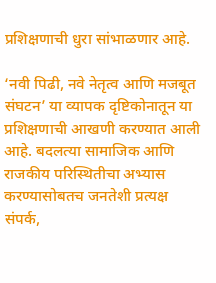प्रशिक्षणाची धुरा सांभाळणार आहे.

‘नवी पिढी, नवे नेतृत्व आणि मजबूत संघटन’ या व्यापक दृष्टिकोनातून या प्रशिक्षणाची आखणी करण्यात आली आहे. बदलत्या सामाजिक आणि राजकीय परिस्थितीचा अभ्यास करण्यासोबतच जनतेशी प्रत्यक्ष संपर्क,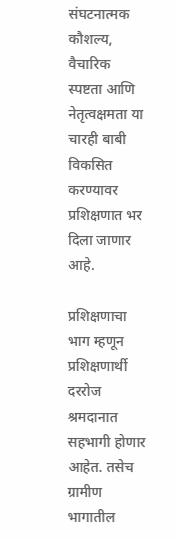संघटनात्मक कौशल्य, वैचारिक स्पष्टता आणि नेतृत्वक्षमता या चारही बाबी विकसित करण्यावर प्रशिक्षणात भर दिला जाणार आहे.

प्रशिक्षणाचा भाग म्हणून प्रशिक्षणार्थी दररोज श्रमदानात सहभागी होणार आहेत. तसेच ग्रामीण भागातील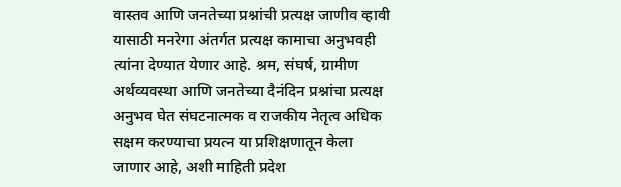वास्तव आणि जनतेच्या प्रश्नांची प्रत्यक्ष जाणीव व्हावी यासाठी मनरेगा अंतर्गत प्रत्यक्ष कामाचा अनुभवही त्यांना देण्यात येणार आहे. श्रम, संघर्ष, ग्रामीण अर्थव्यवस्था आणि जनतेच्या दैनंदिन प्रश्नांचा प्रत्यक्ष अनुभव घेत संघटनात्मक व राजकीय नेतृत्व अधिक सक्षम करण्याचा प्रयत्न या प्रशिक्षणातून केला जाणार आहे, अशी माहिती प्रदेश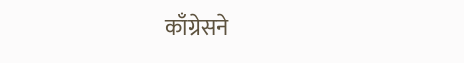काँग्रेसने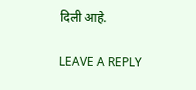दिली आहे.

LEAVE A REPLY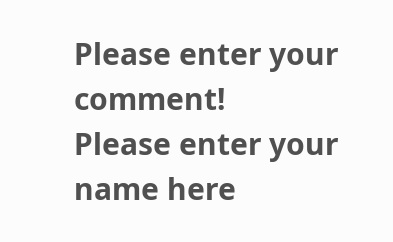Please enter your comment!
Please enter your name here